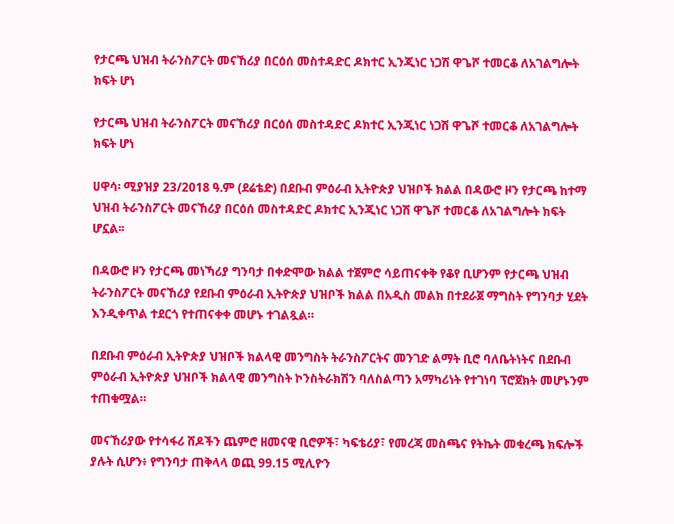የታርጫ ህዝብ ትራንስፖርት መናኸሪያ በርዕሰ መስተዳድር ዶክተር ኢንጂነር ነጋሽ ዋጌሾ ተመርቆ ለአገልግሎት ክፍት ሆነ

የታርጫ ህዝብ ትራንስፖርት መናኸሪያ በርዕሰ መስተዳድር ዶክተር ኢንጂነር ነጋሽ ዋጌሾ ተመርቆ ለአገልግሎት ክፍት ሆነ

ሀዋሳ፡ ሚያዝያ 23/2018 ዓ.ም (ደሬቴድ) በደቡብ ምዕራብ ኢትዮጵያ ህዝቦች ክልል በዳውሮ ዞን የታርጫ ከተማ ህዝብ ትራንስፖርት መናኸሪያ በርዕሰ መስተዳድር ዶክተር ኢንጂነር ነጋሽ ዋጌሾ ተመርቆ ለአገልግሎት ክፍት ሆኗል፡፡

በዳውሮ ዞን የታርጫ መነኻሪያ ግንባታ በቀድሞው ክልል ተጀምሮ ሳይጠናቀቅ የቆየ ቢሆንም የታርጫ ህዝብ ትራንስፖርት መናኸሪያ የደቡብ ምዕራብ ኢትዮጵያ ህዝቦች ክልል በአዲስ መልክ በተደራጀ ማግስት የግንባታ ሂደት እንዲቀጥል ተደርጎ የተጠናቀቀ መሆኑ ተገልጿል።

በደቡብ ምዕራብ ኢትዮጵያ ህዝቦች ክልላዊ መንግስት ትራንስፖርትና መንገድ ልማት ቢሮ ባለቤትነትና በደቡብ ምዕራብ ኢትዮጵያ ህዝቦች ክልላዊ መንግስት ኮንስትራክሽን ባለስልጣን አማካሪነት የተገነባ ፕሮጀክት መሆኑንም ተጠቁሟል።

መናኸሪያው የተሳፋሪ ሸዶችን ጨምሮ ዘመናዊ ቢሮዎች፣ ካፍቴሪያ፣ የመረጃ መስጫና የትኬት መቁረጫ ክፍሎች ያሉት ሲሆን፥ የግንባታ ጠቅላላ ወጪ 99.15 ሚሊዮን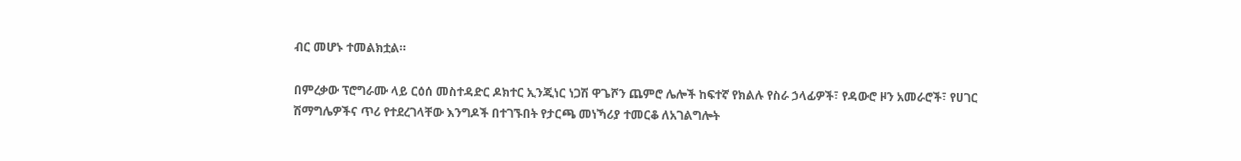ብር መሆኑ ተመልክቷል።

በምረቃው ፕሮግራሙ ላይ ርዕሰ መስተዳድር ዶክተር ኢንጂነር ነጋሽ ዋጌሾን ጨምሮ ሌሎች ከፍተኛ የክልሉ የስራ ኃላፊዎች፣ የዳውሮ ዞን አመራሮች፣ የሀገር ሽማግሌዎችና ጥሪ የተደረገላቸው እንግዶች በተገኙበት የታርጫ መነኻሪያ ተመርቆ ለአገልግሎት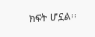ክፍት ሆኗል፡፡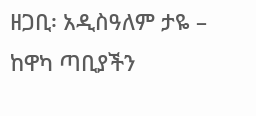ዘጋቢ፡ አዲስዓለም ታዬ – ከዋካ ጣቢያችን